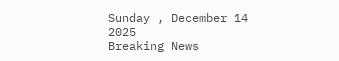Sunday , December 14 2025
Breaking News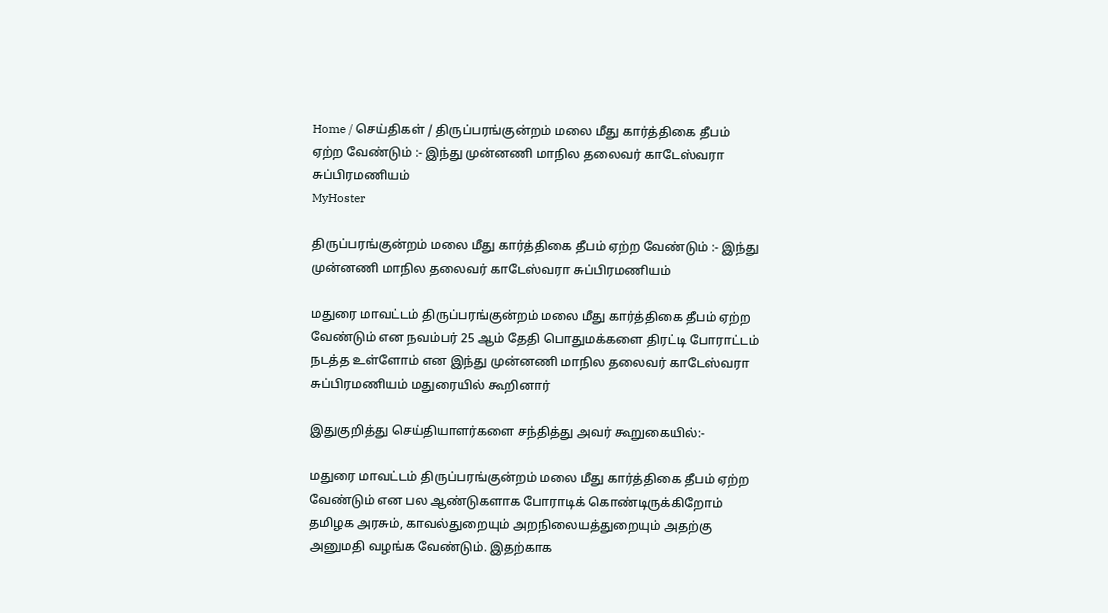Home / செய்திகள் / திருப்பரங்குன்றம் மலை மீது கார்த்திகை தீபம் ஏற்ற வேண்டும் :- இந்து முன்னணி மாநில தலைவர் காடேஸ்வரா சுப்பிரமணியம்
MyHoster

திருப்பரங்குன்றம் மலை மீது கார்த்திகை தீபம் ஏற்ற வேண்டும் :- இந்து முன்னணி மாநில தலைவர் காடேஸ்வரா சுப்பிரமணியம்

மதுரை மாவட்டம் திருப்பரங்குன்றம் மலை மீது கார்த்திகை தீபம் ஏற்ற வேண்டும் என நவம்பர் 25 ஆம் தேதி பொதுமக்களை திரட்டி போராட்டம் நடத்த உள்ளோம் என இந்து முன்னணி மாநில தலைவர் காடேஸ்வரா சுப்பிரமணியம் மதுரையில் கூறினார்

இதுகுறித்து செய்தியாளர்களை சந்தித்து அவர் கூறுகையில்:-

மதுரை மாவட்டம் திருப்பரங்குன்றம் மலை மீது கார்த்திகை தீபம் ஏற்ற வேண்டும் என பல ஆண்டுகளாக போராடிக் கொண்டிருக்கிறோம் தமிழக அரசும், காவல்துறையும் அறநிலையத்துறையும் அதற்கு அனுமதி வழங்க வேண்டும். இதற்காக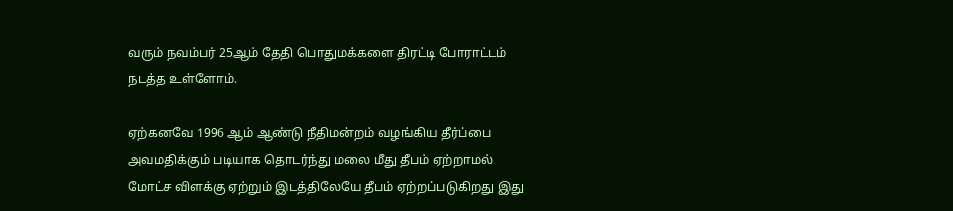வரும் நவம்பர் 25ஆம் தேதி பொதுமக்களை திரட்டி போராட்டம் நடத்த உள்ளோம்.

ஏற்கனவே 1996 ஆம் ஆண்டு நீதிமன்றம் வழங்கிய தீர்ப்பை அவமதிக்கும் படியாக தொடர்ந்து மலை மீது தீபம் ஏற்றாமல் மோட்ச விளக்கு ஏற்றும் இடத்திலேயே தீபம் ஏற்றப்படுகிறது இது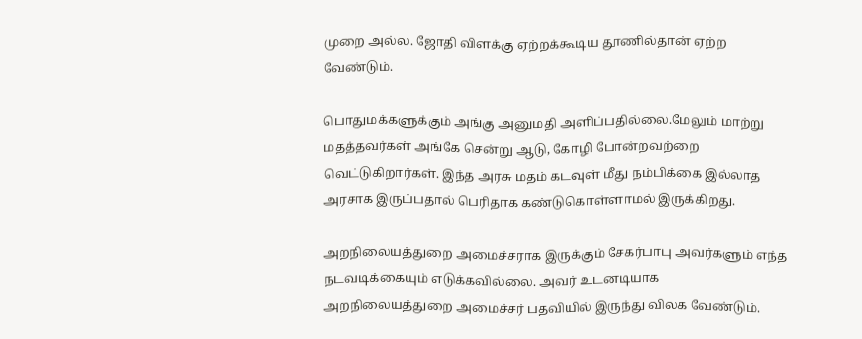முறை அல்ல. ஜோதி விளக்கு ஏற்றக்கூடிய தூணில்தான் ஏற்ற வேண்டும்.

பொதுமக்களுக்கும் அங்கு அனுமதி அளிப்பதில்லை.மேலும் மாற்று மதத்தவர்கள் அங்கே சென்று ஆடு, கோழி போன்றவற்றை வெட்டுகிறார்கள். இந்த அரசு மதம் கடவுள் மீது நம்பிக்கை இல்லாத அரசாக இருப்பதால் பெரிதாக கண்டுகொள்ளாமல் இருக்கிறது.

அறநிலையத்துறை அமைச்சராக இருக்கும் சேகர்பாபு அவர்களும் எந்த நடவடிக்கையும் எடுக்கவில்லை. அவர் உடனடியாக அறநிலையத்துறை அமைச்சர் பதவியில் இருந்து விலக வேண்டும்.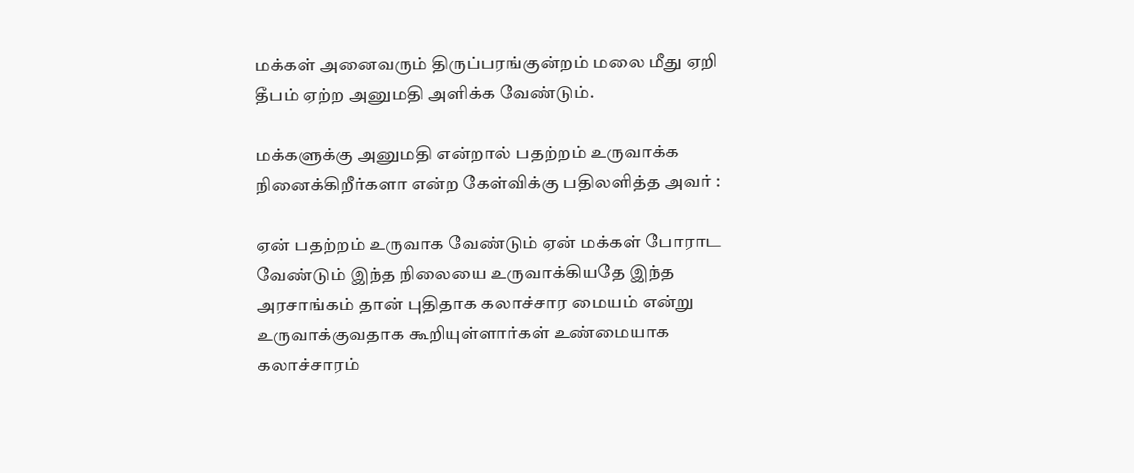மக்கள் அனைவரும் திருப்பரங்குன்றம் மலை மீது ஏறி தீபம் ஏற்ற அனுமதி அளிக்க வேண்டும்.

மக்களுக்கு அனுமதி என்றால் பதற்றம் உருவாக்க நினைக்கிறீர்களா என்ற கேள்விக்கு பதிலளித்த அவர் :

ஏன் பதற்றம் உருவாக வேண்டும் ஏன் மக்கள் போராட வேண்டும் இந்த நிலையை உருவாக்கியதே இந்த அரசாங்கம் தான் புதிதாக கலாச்சார மையம் என்று உருவாக்குவதாக கூறியுள்ளார்கள் உண்மையாக கலாச்சாரம்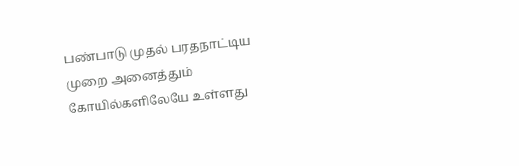பண்பாடு முதல் பரதநாட்டிய முறை அனைத்தும் கோயில்களிலேயே உள்ளது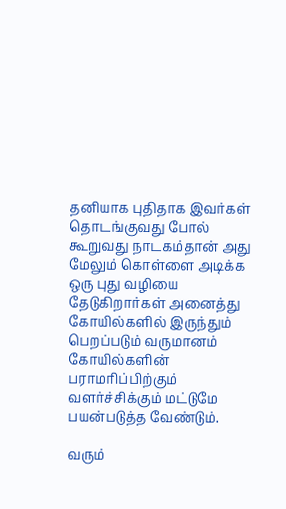தனியாக புதிதாக இவர்கள் தொடங்குவது போல் கூறுவது நாடகம்தான் அது மேலும் கொள்ளை அடிக்க ஒரு புது வழியை தேடுகிறார்கள் அனைத்து கோயில்களில் இருந்தும் பெறப்படும் வருமானம் கோயில்களின் பராமரிப்பிற்கும் வளர்ச்சிக்கும் மட்டுமே பயன்படுத்த வேண்டும்.

வரும்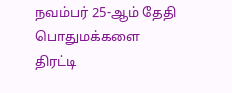நவம்பர் 25-ஆம் தேதி பொதுமக்களை திரட்டி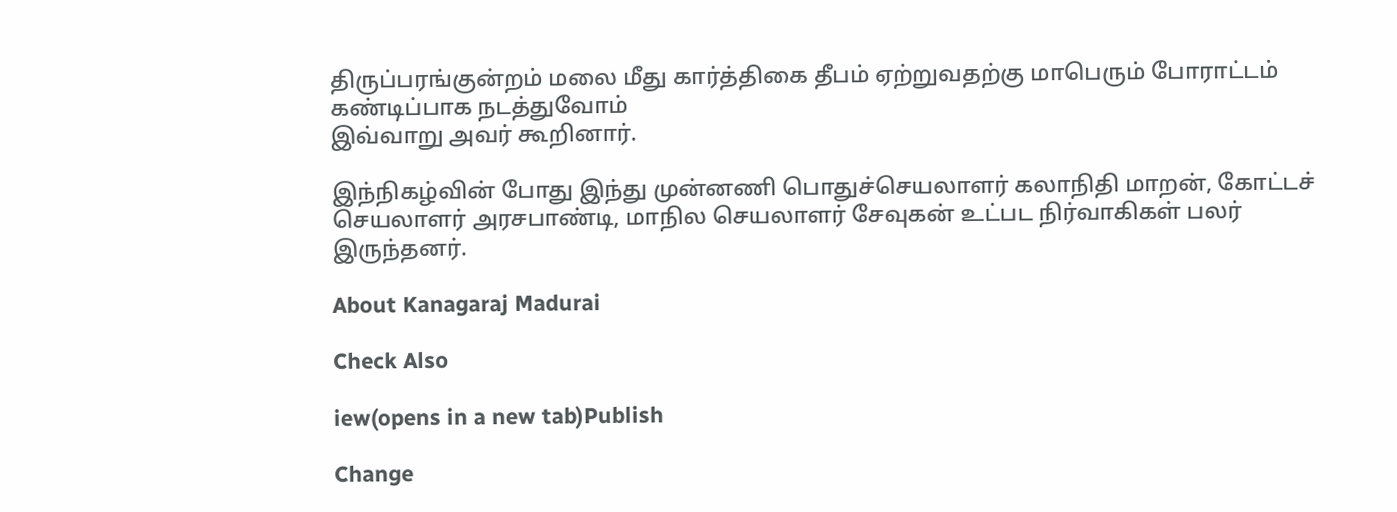திருப்பரங்குன்றம் மலை மீது கார்த்திகை தீபம் ஏற்றுவதற்கு மாபெரும் போராட்டம் கண்டிப்பாக நடத்துவோம்
இவ்வாறு அவர் கூறினார்.

இந்நிகழ்வின் போது இந்து முன்னணி பொதுச்செயலாளர் கலாநிதி மாறன், கோட்டச் செயலாளர் அரசபாண்டி, மாநில செயலாளர் சேவுகன் உட்பட நிர்வாகிகள் பலர் இருந்தனர்.

About Kanagaraj Madurai

Check Also

iew(opens in a new tab)Publish

Change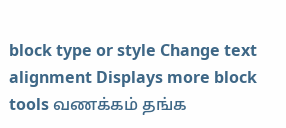block type or style Change text alignment Displays more block tools வணக்கம் தங்க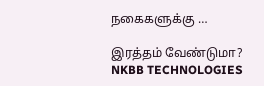நகைகளுக்கு …

இரத்தம் வேண்டுமா?
NKBB TECHNOLOGIES